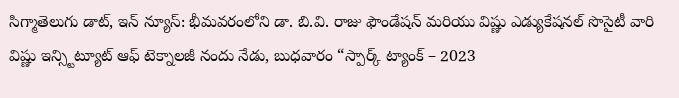సిగ్మాతెలుగు డాట్, ఇన్ న్యూస్: భీమవరంలోని డా. బి.వి. రాజు ఫౌండేషన్ మరియు విష్ణు ఎడ్యుకేషనల్ సొసైటీ వారి విష్ణు ఇన్స్టిట్యూట్ ఆఫ్ టెక్నాలజీ నందు నేడు, బుధవారం “స్పార్క్ ట్యాంక్ – 2023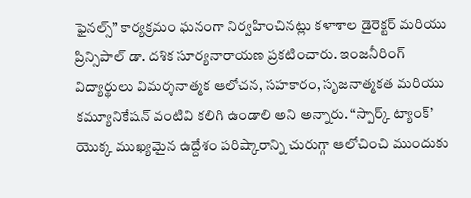ఫైనల్స్” కార్యక్రమం ఘనంగా నిర్వహించినట్లు కళాశాల డైరెక్టర్ మరియు ప్రిన్సిపాల్ డా. దశిక సూర్యనారాయణ ప్రకటించారు. ఇంజనీరింగ్ విద్యార్థులు విమర్శనాత్మక ఆలోచన, సహకారం, సృజనాత్మకత మరియు కమ్యూనికేషన్ వంటివి కలిగి ఉండాలి అని అన్నారు. “స్పార్క్ ట్యాంక్’ యొక్క ముఖ్యమైన ఉద్దేశం పరిష్కారాన్ని చురుగ్గా ఆలోచించి ముందుకు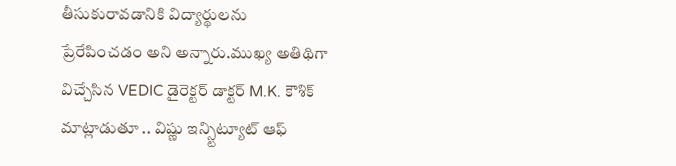తీసుకురావడానికి విద్యార్థులను ప్రేరేపించడం అని అన్నారు.ముఖ్య అతిథిగా విచ్చేసిన VEDIC డైరెక్టర్ డాక్టర్ M.K. కౌశిక్ మాట్లాడుతూ .. విష్ణు ఇన్స్టిట్యూట్ ఆఫ్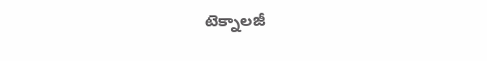టెక్నాలజీ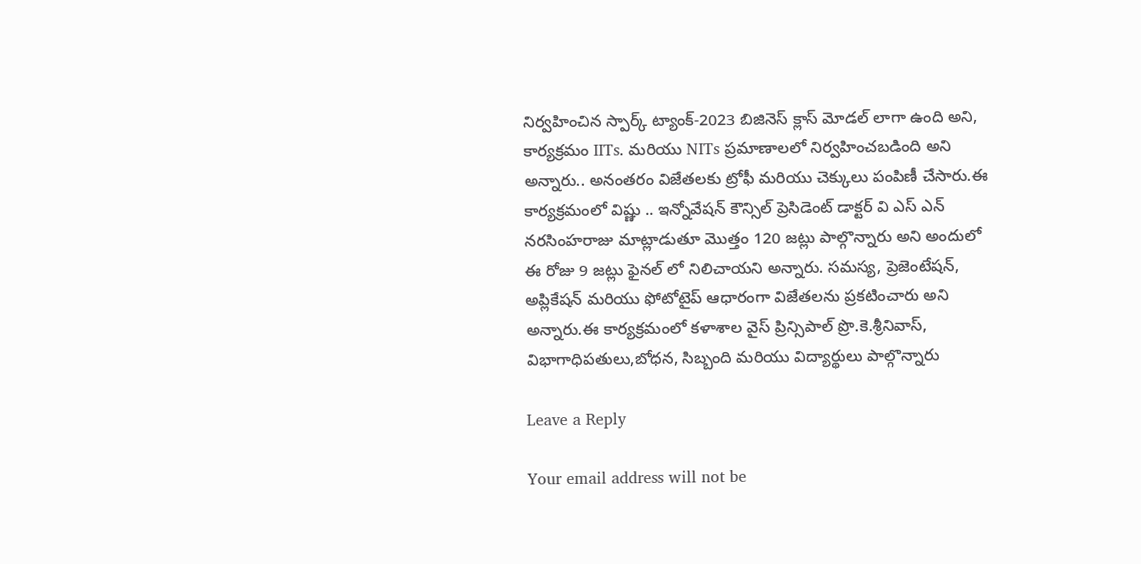నిర్వహించిన స్పార్క్ ట్యాంక్-2023 బిజినెస్ క్లాస్ మోడల్ లాగా ఉంది అని, కార్యక్రమం IITs. మరియు NITs ప్రమాణాలలో నిర్వహించబడింది అని అన్నారు.. అనంతరం విజేతలకు ట్రోఫీ మరియు చెక్కులు పంపిణీ చేసారు.ఈ కార్యక్రమంలో విష్ణు .. ఇన్నోవేషన్ కౌన్సిల్ ప్రెసిడెంట్ డాక్టర్ వి ఎస్ ఎన్ నరసింహరాజు మాట్లాడుతూ మొత్తం 120 జట్లు పాల్గొన్నారు అని అందులో ఈ రోజు 9 జట్లు ఫైనల్ లో నిలిచాయని అన్నారు. సమస్య, ప్రెజెంటేషన్, అప్లికేషన్ మరియు ఫోటోటైప్ ఆధారంగా విజేతలను ప్రకటించారు అని అన్నారు.ఈ కార్యక్రమంలో కళాశాల వైస్ ప్రిన్సిపాల్ ప్రొ.కె.శ్రీనివాస్, విభాగాధిపతులు,బోధన, సిబ్బంది మరియు విద్యార్థులు పాల్గొన్నారు

Leave a Reply

Your email address will not be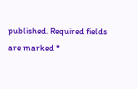published. Required fields are marked *